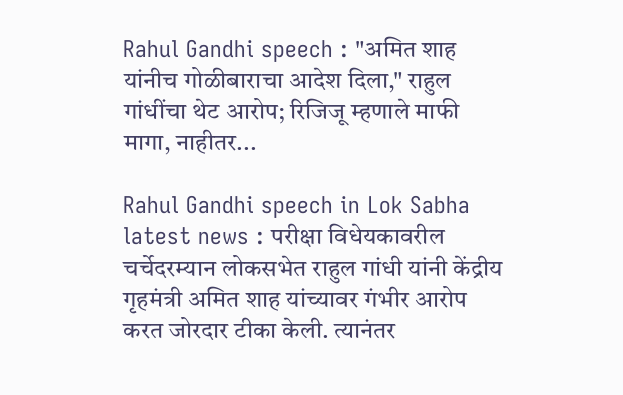Rahul Gandhi speech : "अमित शाह यांनीच गोळीबाराचा आदेश दिला," राहुल गांधींचा थेट आरोप; रिजिजू म्हणाले माफी मागा, नाहीतर...

Rahul Gandhi speech in Lok Sabha latest news : परीक्षा विधेयकावरील चर्चेदरम्यान लोकसभेत राहुल गांधी यांनी केंद्रीय गृहमंत्री अमित शाह यांच्यावर गंभीर आरोप करत जोरदार टीका केली. त्यानंतर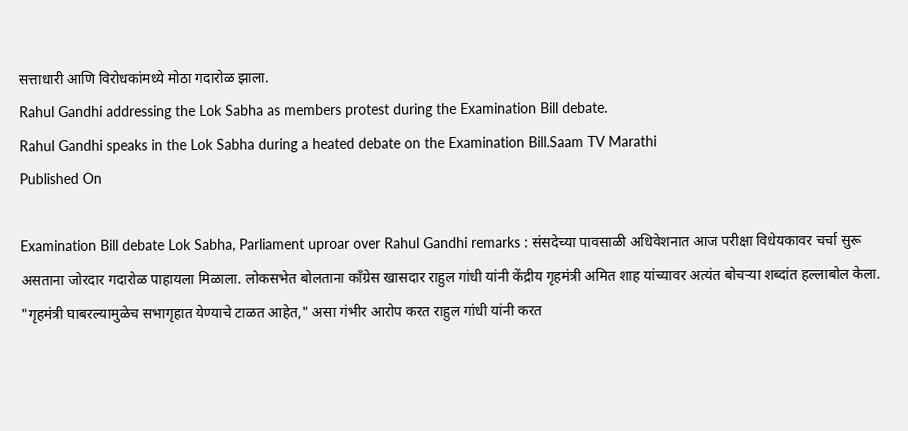सत्ताधारी आणि विरोधकांमध्ये मोठा गदारोळ झाला.
Rahul Gandhi addressing the Lok Sabha as members protest during the Examination Bill debate.
Rahul Gandhi speaks in the Lok Sabha during a heated debate on the Examination Bill.Saam TV Marathi
Published On

Examination Bill debate Lok Sabha, Parliament uproar over Rahul Gandhi remarks : संसदेच्या पावसाळी अधिवेशनात आज परीक्षा विधेयकावर चर्चा सुरू असताना जोरदार गदारोळ पाहायला मिळाला. लोकसभेत बोलताना काँग्रेस खासदार राहुल गांधी यांनी केंद्रीय गृहमंत्री अमित शाह यांच्यावर अत्यंत बोचऱ्या शब्दांत हल्लाबोल केला. "गृहमंत्री घाबरल्यामुळेच सभागृहात येण्याचे टाळत आहेत," असा गंभीर आरोप करत राहुल गांधी यांनी करत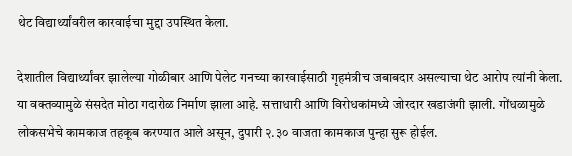थेट विद्यार्थ्यांवरील कारवाईचा मुद्दा उपस्थित केला.

देशातील विद्यार्थ्यांवर झालेल्या गोळीबार आणि पेलेट गनच्या कारवाईसाठी गृहमंत्रीच जबाबदार असल्याचा थेट आरोप त्यांनी केला. या वक्तव्यामुळे संसदेत मोठा गदारोळ निर्माण झाला आहे. सत्ताधारी आणि विरोधकांमध्ये जोरदार खडाजंगी झाली. गोंधळामुळे लोकसभेचे कामकाज तहकूब करण्यात आले असून, दुपारी २.३० वाजता कामकाज पुन्हा सुरू होईल.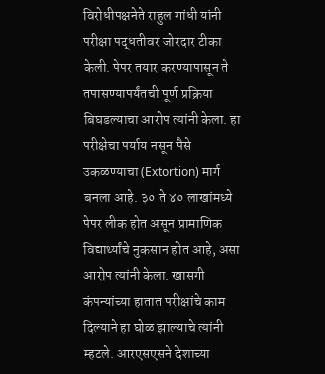विरोधीपक्षनेते राहुल गांधी यांनी परीक्षा पद्धतीवर जोरदार टीका केली. पेपर तयार करण्यापासून ते तपासण्यापर्यंतची पूर्ण प्रक्रिया बिघडल्याचा आरोप त्यांनी केला. हा परीक्षेचा पर्याय नसून पैसे उकळण्याचा (Extortion) मार्ग बनला आहे. ३० ते ४० लाखांमध्ये पेपर लीक होत असून प्रामाणिक विद्यार्थ्यांचे नुकसान होत आहे, असा आरोप त्यांनी केला. खासगी कंपन्यांच्या हातात परीक्षांचे काम दिल्याने हा घोळ झाल्याचे त्यांनी म्हटले. आरएसएसने देशाच्या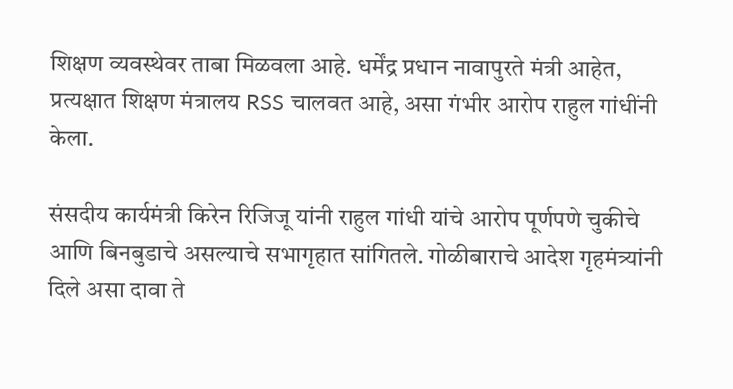शिक्षण व्यवस्थेवर ताबा मिळवला आहे. धर्मेंद्र प्रधान नावापुरते मंत्री आहेत, प्रत्यक्षात शिक्षण मंत्रालय RSS चालवत आहे, असा गंभीर आरोप राहुल गांधींनी केला.

संसदीय कार्यमंत्री किरेन रिजिजू यांनी राहुल गांधी यांचे आरोप पूर्णपणे चुकीचे आणि बिनबुडाचे असल्याचे सभागृहात सांगितले. गोळीबाराचे आदेश गृहमंत्र्यांनी दिले असा दावा ते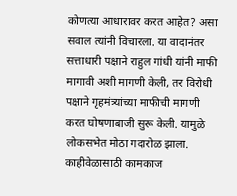कोणत्या आधारावर करत आहेत? असा सवाल त्यांनी विचारला. या वादानंतर सत्ताधारी पक्षाने राहुल गांधी यांनी माफी मागावी अशी मागणी केली, तर विरोधी पक्षाने गृहमंत्र्यांच्या माफीची मागणी करत घोषणाबाजी सुरू केली. यामुळे लोकसभेत मोठा गदारोळ झाला. काहीवेळासाठी कामकाज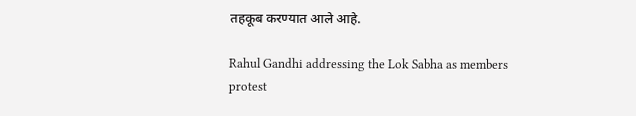तहकूब करण्यात आले आहे.

Rahul Gandhi addressing the Lok Sabha as members protest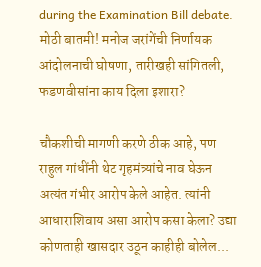during the Examination Bill debate.
मोठी बातमी! मनोज जरांगेंची निर्णायक आंदोलनाची घोषणा, तारीखही सांगितली, फडणवीसांना काय दिला इशारा?

चौकशीची मागणी करणे ठीक आहे, पण राहुल गांधींनी थेट गृहमंत्र्यांचे नाव घेऊन अत्यंत गंभीर आरोप केले आहेत. त्यांनी आधाराशिवाय असा आरोप कसा केला? उद्या कोणताही खासदार उठून काहीही बोलेल...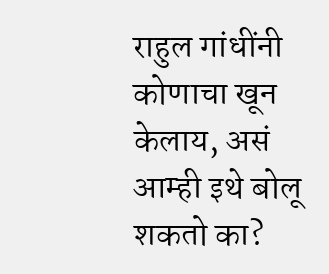राहुल गांधींनी कोणाचा खून केलाय, असं आम्ही इथे बोलू शकतो का?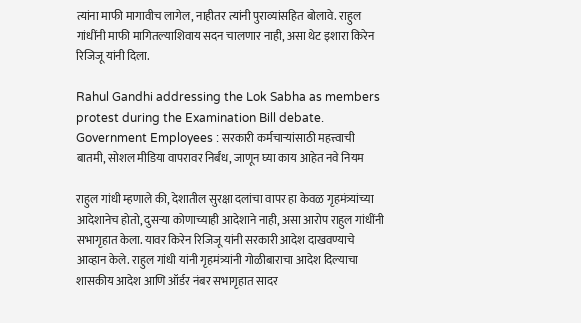त्यांना माफी मागावीच लागेल, नाहीतर त्यांनी पुराव्यांसहित बोलावे. राहुल गांधींनी माफी मागितल्याशिवाय सदन चालणार नाही, असा थेट इशारा किरेन रिजिजू यांनी दिला.

Rahul Gandhi addressing the Lok Sabha as members protest during the Examination Bill debate.
Government Employees : सरकारी कर्मचाऱ्यांसाठी महत्त्वाची बातमी, सोशल मीडिया वापरावर निर्बंध, जाणून घ्या काय आहेत नवे नियम

राहुल गांधी म्हणाले की, देशातील सुरक्षा दलांचा वापर हा केवळ गृहमंत्र्यांच्या आदेशानेच होतो, दुसऱ्या कोणाच्याही आदेशाने नाही, असा आरोप राहुल गांधींनी सभागृहात केला. यावर किरेन रिजिजू यांनी सरकारी आदेश दाखवण्याचे आव्हान केले. राहुल गांधी यांनी गृहमंत्र्यांनी गोळीबाराचा आदेश दिल्याचा शासकीय आदेश आणि ऑर्डर नंबर सभागृहात सादर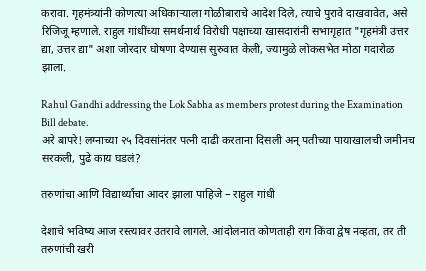करावा. गृहमंत्र्यांनी कोणत्या अधिकाऱ्याला गोळीबाराचे आदेश दिले, त्याचे पुरावे दाखवावेत, असे रिजिजू म्हणाले. राहुल गांधींच्या समर्थनार्थ विरोधी पक्षाच्या खासदारांनी सभागृहात "गृहमंत्री उत्तर द्या, उत्तर द्या" अशा जोरदार घोषणा देण्यास सुरुवात केली, ज्यामुळे लोकसभेत मोठा गदारोळ झाला.

Rahul Gandhi addressing the Lok Sabha as members protest during the Examination Bill debate.
अरे बापरे! लग्नाच्या २५ दिवसांनंतर पत्नी दाढी करताना दिसली अन् पतीच्या पायाखालची जमीनच सरकली, पुढे काय घडलं?

तरुणांचा आणि विद्यार्थ्यांचा आदर झाला पाहिजे – राहुल गांधी

देशाचे भविष्य आज रस्त्यावर उतरावे लागले. आंदोलनात कोणताही राग किंवा द्वेष नव्हता, तर ती तरुणांची खरी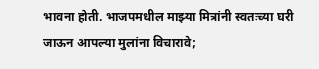भावना होती. भाजपमधील माझ्या मित्रांनी स्वतःच्या घरी जाऊन आपल्या मुलांना विचारावे;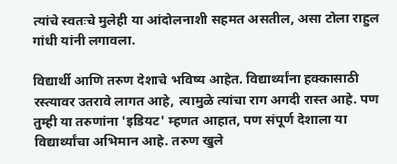त्यांचे स्वतःचे मुलेही या आंदोलनाशी सहमत असतील, असा टोला राहुल गांधी यांनी लगावला.

विद्यार्थी आणि तरुण देशाचे भविष्य आहेत. विद्यार्थ्यांना हक्कासाठी रस्त्यावर उतरावे लागत आहे, त्यामुळे त्यांचा राग अगदी रास्त आहे. पण तुम्ही या तरुणांना 'इडियट' म्हणत आहात, पण संपूर्ण देशाला या विद्यार्थ्यांचा अभिमान आहे. तरुण खुले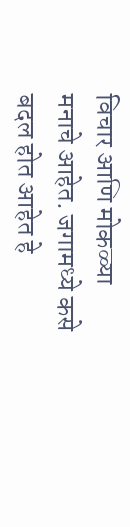विचार आणि मोकळ्या मनाचे आहेत. जगामध्ये कसे बदल होत आहेत हे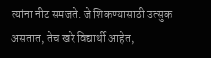त्यांना नीट समजते. जे शिकण्यासाठी उत्सुक असतात, तेच खरे विद्यार्थी आहेत,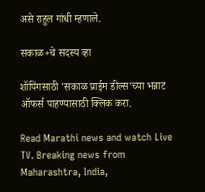असे राहुल गांधी म्हणाले.

सकाळ+चे सदस्य व्हा

शॉपिंगसाठी 'सकाळ प्राईम डील्स'च्या भन्नाट ऑफर्स पाहण्यासाठी क्लिक करा.

Read Marathi news and watch Live TV. Breaking news from Maharashtra, India,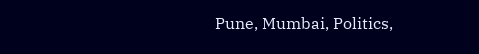Pune, Mumbai, Politics,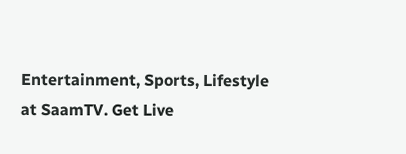Entertainment, Sports, Lifestyle at SaamTV. Get Live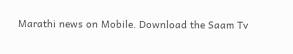Marathi news on Mobile. Download the Saam Tv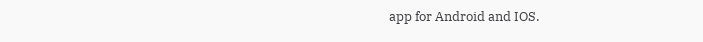app for Android and IOS.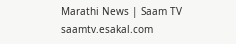Marathi News | Saam TV
saamtv.esakal.com